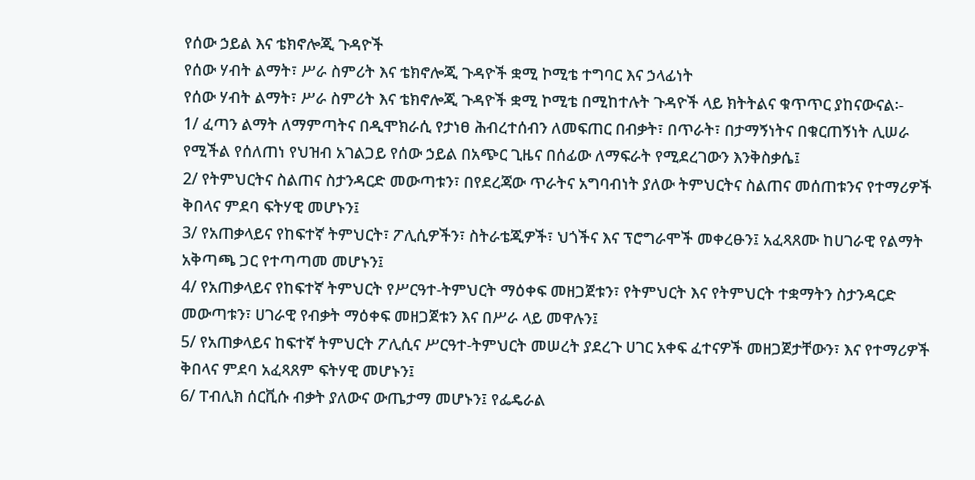የሰው ኃይል እና ቴክኖሎጂ ጉዳዮች
የሰው ሃብት ልማት፣ ሥራ ስምሪት እና ቴክኖሎጂ ጉዳዮች ቋሚ ኮሚቴ ተግባር እና ኃላፊነት
የሰው ሃብት ልማት፣ ሥራ ስምሪት እና ቴክኖሎጂ ጉዳዮች ቋሚ ኮሚቴ በሚከተሉት ጉዳዮች ላይ ክትትልና ቁጥጥር ያከናውናል፡-
1/ ፈጣን ልማት ለማምጣትና በዲሞክራሲ የታነፀ ሕብረተሰብን ለመፍጠር በብቃት፣ በጥራት፣ በታማኝነትና በቁርጠኝነት ሊሠራ የሚችል የሰለጠነ የህዝብ አገልጋይ የሰው ኃይል በአጭር ጊዜና በሰፊው ለማፍራት የሚደረገውን እንቅስቃሴ፤
2/ የትምህርትና ስልጠና ስታንዳርድ መውጣቱን፣ በየደረጃው ጥራትና አግባብነት ያለው ትምህርትና ስልጠና መሰጠቱንና የተማሪዎች ቅበላና ምደባ ፍትሃዊ መሆኑን፤
3/ የአጠቃላይና የከፍተኛ ትምህርት፣ ፖሊሲዎችን፣ ስትራቴጂዎች፣ ህጎችና እና ፕሮግራሞች መቀረፁን፤ አፈጻጸሙ ከሀገራዊ የልማት አቅጣጫ ጋር የተጣጣመ መሆኑን፤
4/ የአጠቃላይና የከፍተኛ ትምህርት የሥርዓተ-ትምህርት ማዕቀፍ መዘጋጀቱን፣ የትምህርት እና የትምህርት ተቋማትን ስታንዳርድ መውጣቱን፣ ሀገራዊ የብቃት ማዕቀፍ መዘጋጀቱን እና በሥራ ላይ መዋሉን፤
5/ የአጠቃላይና ከፍተኛ ትምህርት ፖሊሲና ሥርዓተ-ትምህርት መሠረት ያደረጉ ሀገር አቀፍ ፈተናዎች መዘጋጀታቸውን፣ እና የተማሪዎች ቅበላና ምደባ አፈጻጸም ፍትሃዊ መሆኑን፤
6/ ፐብሊክ ሰርቪሱ ብቃት ያለውና ውጤታማ መሆኑን፤ የፌዴራል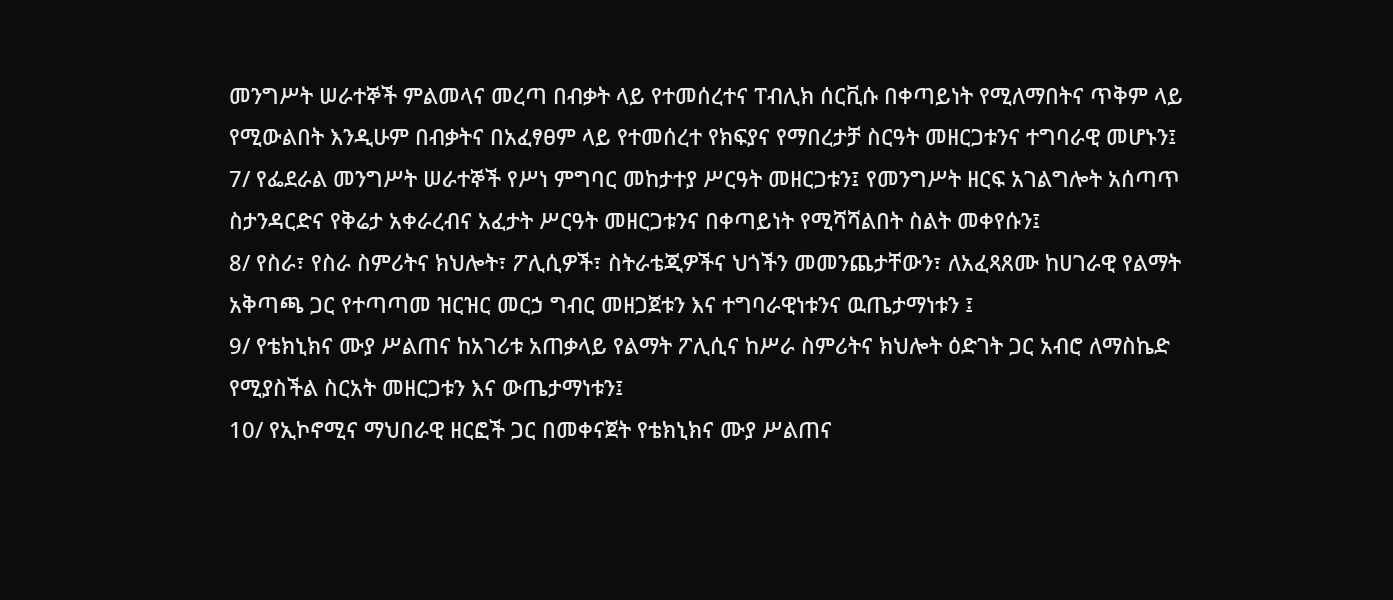መንግሥት ሠራተኞች ምልመላና መረጣ በብቃት ላይ የተመሰረተና ፐብሊክ ሰርቪሱ በቀጣይነት የሚለማበትና ጥቅም ላይ የሚውልበት እንዲሁም በብቃትና በአፈፃፀም ላይ የተመሰረተ የክፍያና የማበረታቻ ስርዓት መዘርጋቱንና ተግባራዊ መሆኑን፤
7/ የፌደራል መንግሥት ሠራተኞች የሥነ ምግባር መከታተያ ሥርዓት መዘርጋቱን፤ የመንግሥት ዘርፍ አገልግሎት አሰጣጥ ስታንዳርድና የቅሬታ አቀራረብና አፈታት ሥርዓት መዘርጋቱንና በቀጣይነት የሚሻሻልበት ስልት መቀየሱን፤
8/ የስራ፣ የስራ ስምሪትና ክህሎት፣ ፖሊሲዎች፣ ስትራቴጂዎችና ህጎችን መመንጨታቸውን፣ ለአፈጻጸሙ ከሀገራዊ የልማት አቅጣጫ ጋር የተጣጣመ ዝርዝር መርኃ ግብር መዘጋጀቱን እና ተግባራዊነቱንና ዉጤታማነቱን ፤
9/ የቴክኒክና ሙያ ሥልጠና ከአገሪቱ አጠቃላይ የልማት ፖሊሲና ከሥራ ስምሪትና ክህሎት ዕድገት ጋር አብሮ ለማስኬድ የሚያስችል ስርአት መዘርጋቱን እና ውጤታማነቱን፤
10/ የኢኮኖሚና ማህበራዊ ዘርፎች ጋር በመቀናጀት የቴክኒክና ሙያ ሥልጠና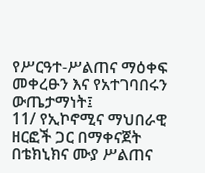የሥርዓተ-ሥልጠና ማዕቀፍ መቀረፁን እና የአተገባበሩን ውጤታማነት፤
11/ የኢኮኖሚና ማህበራዊ ዘርፎች ጋር በማቀናጀት በቴክኒክና ሙያ ሥልጠና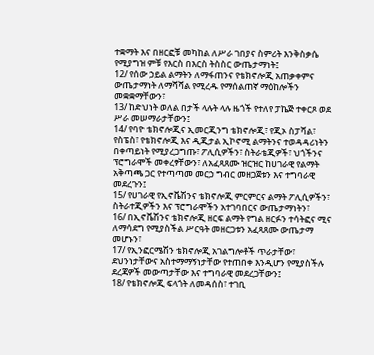ተቋማት እና በዘርፎቹ መካከል ለሥራ ገበያና ስምሪት እንቅስቃሴ የሚያግዝ ምቹ የእርስ በእርስ ትስስር ውጤታማነት፤
12/ የሰው ኃይል ልማትን ለማፋጠንና የቴክኖሎጂ አጠቃቀምና ውጤታማነት ለማሻሻል የሚረዱ የማሰልጠኛ ማዕከሎችን መቋቋማቸውን፣
13/ ከድህነት ወለል በታች ላሉት ላሉ ዜጎች የተለየ ፓኬጅ ተቀርጾ ወደ ሥራ መሠማራታቸውን፤
14/ የባዮ ቴክኖሎጂና ኢመርጂንግ ቴክኖሎጂ፣ የጂኦ ስፓሻል፣ የስፔስ፣ የቴክኖሎጂ እና ዲጂታል ኢኮኖሚ ልማትንና ተወዳዳሪነትን በቀጣይነት የሚያረጋግጡ፣ ፖሊሲዎችን፣ ስትራቴጂዎች፣ ህጎችንና ፕሮግራሞች መቀረፃቸውን፣ ለአፈጻጸሙ ዝርዝር ከሀገራዊ የልማት አቅጣጫ ጋር የተጣጣመ መርኃ ግብር መዘጋጀቱን እና ተግባራዊ መደረጉን፤
15/ የሀገራዊ የኢኖቬሽንና ቴክኖሎጂ ምርምርና ልማት ፖሊሲዎችን፣ ስትራተጂዎችን እና ፕሮግራሞችን አተገባበርና ውጤታማነትን፣
16/ በኢኖቬሽንና ቴክኖሎጂ ዘርፍ ልማት የግል ዘርፉን ተሳትፎና ሚና ለማሳደግ የሚያስችል ሥርዓት መዘርጋቱን አፈጻጸሙ ውጤታማ መሆኑን፣
17/ የኢንፎርሜሽን ቴክኖሎጂ አገልግሎቶች ጥራታቸው፣ ደህንነታቸውና አስተማማኝነታቸው የተጠበቀ እንዲሆን የሚያስችሉ ደረጃዎች መውጣታቸው እና ተግባራዊ መደረጋቸውን፤
18/ የቴክኖሎጂ ፍላጎት ለመዳሰስ፣ ተገቢ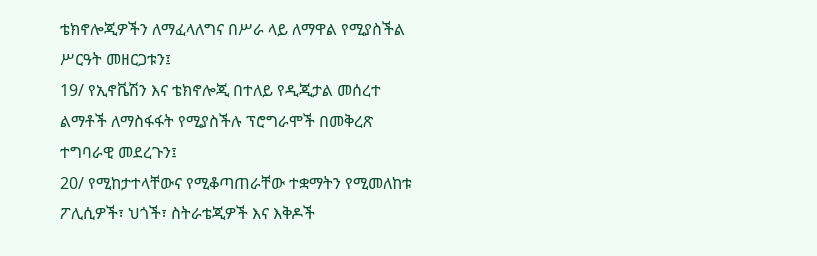ቴክኖሎጂዎችን ለማፈላለግና በሥራ ላይ ለማዋል የሚያስችል ሥርዓት መዘርጋቱን፤
19/ የኢኖቬሽን እና ቴክኖሎጂ በተለይ የዲጂታል መሰረተ ልማቶች ለማስፋፋት የሚያስችሉ ፕሮግራሞች በመቅረጽ ተግባራዊ መደረጉን፤
20/ የሚከታተላቸውና የሚቆጣጠራቸው ተቋማትን የሚመለከቱ ፖሊሲዎች፣ ህጎች፣ ስትራቴጂዎች እና እቅዶች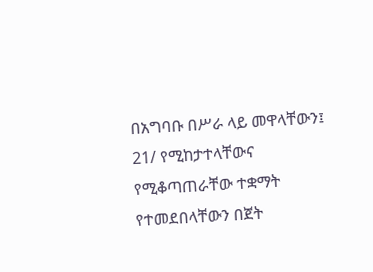በአግባቡ በሥራ ላይ መዋላቸውን፤
21/ የሚከታተላቸውና የሚቆጣጠራቸው ተቋማት የተመደበላቸውን በጀት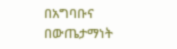በአግባቡና በውጤታማነት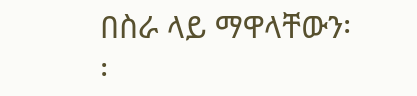በስራ ላይ ማዋላቸውን፡፡